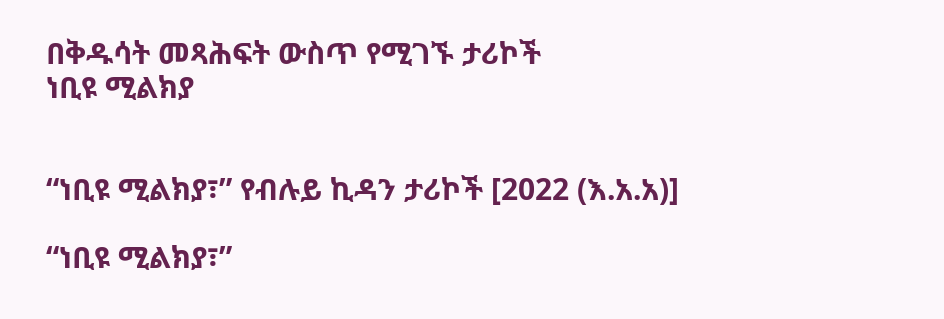በቅዱሳት መጻሕፍት ውስጥ የሚገኙ ታሪኮች
ነቢዩ ሚልክያ


“ነቢዩ ሚልክያ፣” የብሉይ ኪዳን ታሪኮች [2022 (እ.አ.አ)]

“ነቢዩ ሚልክያ፣”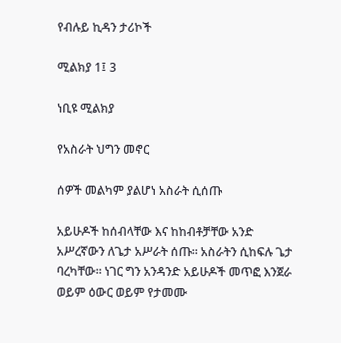የብሉይ ኪዳን ታሪኮች

ሚልክያ 1፤ 3

ነቢዩ ሚልክያ

የአስራት ህግን መኖር

ሰዎች መልካም ያልሆነ አስራት ሲሰጡ

አይሁዶች ከሰብላቸው እና ከከብቶቻቸው አንድ አሥረኛውን ለጌታ አሥራት ሰጡ። አስራትን ሲከፍሉ ጌታ ባረካቸው። ነገር ግን አንዳንድ አይሁዶች መጥፎ እንጀራ ወይም ዕውር ወይም የታመሙ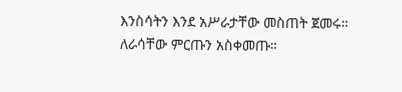እንስሳትን እንደ አሥራታቸው መስጠት ጀመሩ። ለራሳቸው ምርጡን አስቀመጡ።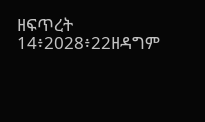ዘፍጥረት 14፥2028፥22ዘዳግም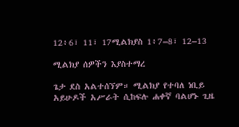12፥6፣ 11፣ 17ሚልክያስ 1፥7–8፣ 12–13

ሚልክያ ሰዎችን እያስተማረ

ጌታ ደስ አልተሰኘም። ሚልክያ የተባለ ነቢይ አይሁዶች አሥራት ሲከፍሉ ሐቀኛ ባልሆኑ ጊዜ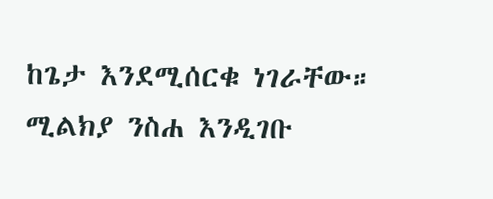ከጌታ እንደሚሰርቁ ነገራቸው። ሚልክያ ንስሐ እንዲገቡ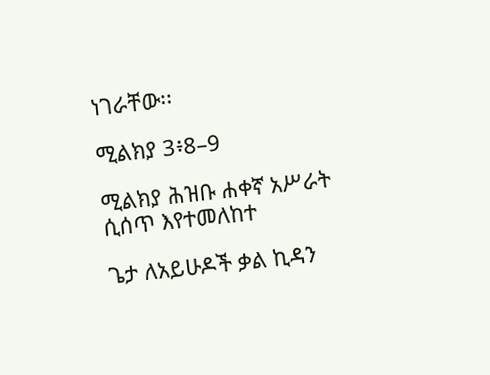ነገራቸው፡፡

ሚልክያ 3፥8–9

ሚልክያ ሕዝቡ ሐቀኛ አሥራት ሲሰጥ እየተመለከተ

ጌታ ለአይሁዶች ቃል ኪዳን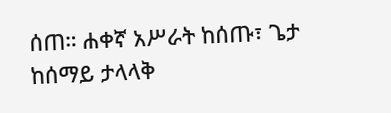ሰጠ። ሐቀኛ አሥራት ከሰጡ፣ ጌታ ከሰማይ ታላላቅ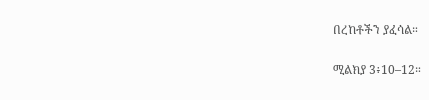በረከቶችን ያፈሳል።

ሚልክያ 3፥10–12።